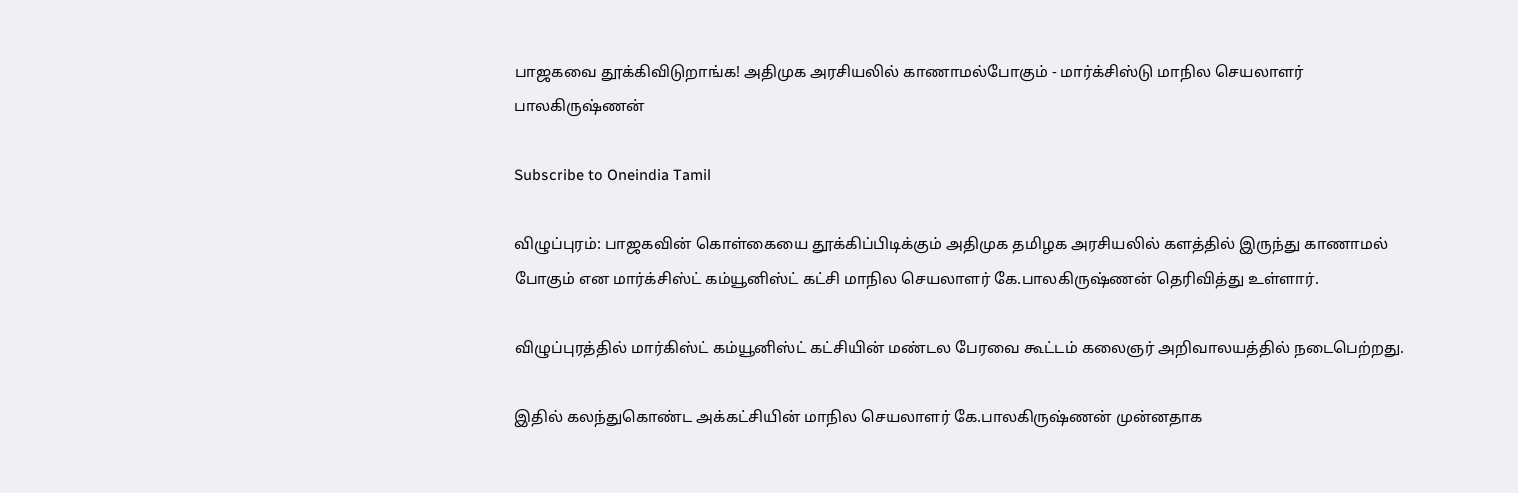பாஜகவை தூக்கிவிடுறாங்க! அதிமுக அரசியலில் காணாமல்போகும் - மார்க்சிஸ்டு மாநில செயலாளர் பாலகிருஷ்ணன்

Subscribe to Oneindia Tamil

விழுப்புரம்: பாஜகவின் கொள்கையை தூக்கிப்பிடிக்கும் அதிமுக தமிழக அரசியலில் களத்தில் இருந்து காணாமல் போகும் என மார்க்சிஸ்ட் கம்யூனிஸ்ட் கட்சி மாநில செயலாளர் கே.பாலகிருஷ்ணன் தெரிவித்து உள்ளார்.

விழுப்புரத்தில் மார்கிஸ்ட் கம்யூனிஸ்ட் கட்சியின் மண்டல பேரவை கூட்டம் கலைஞர் அறிவாலயத்தில் நடைபெற்றது.

இதில் கலந்துகொண்ட அக்கட்சியின் மாநில செயலாளர் கே.பாலகிருஷ்ணன் முன்னதாக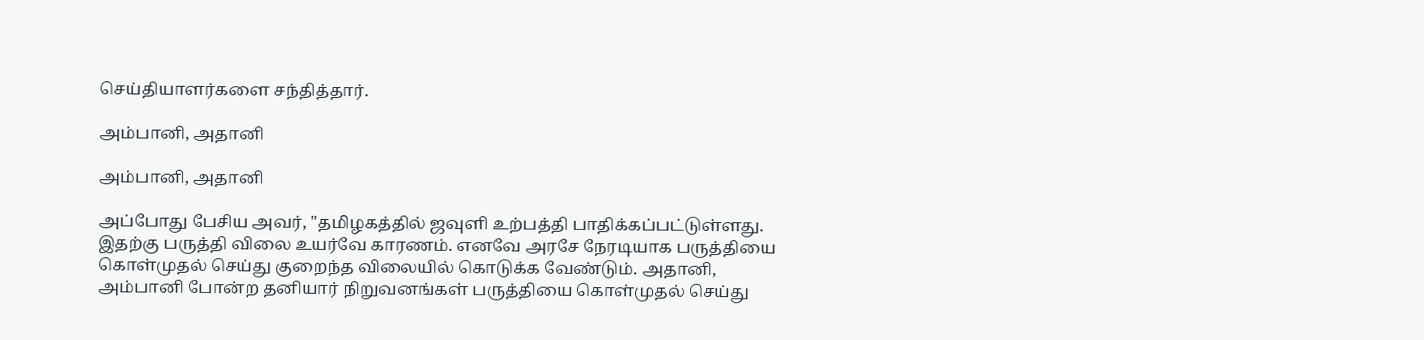செய்தியாளர்களை சந்தித்தார்.

அம்பானி, அதானி

அம்பானி, அதானி

அப்போது பேசிய அவர், "தமிழகத்தில் ஜவுளி உற்பத்தி பாதிக்கப்பட்டுள்ளது. இதற்கு பருத்தி விலை உயர்வே காரணம். எனவே அரசே நேரடியாக பருத்தியை கொள்முதல் செய்து குறைந்த விலையில் கொடுக்க வேண்டும். அதானி, அம்பானி போன்ற தனியார் நிறுவனங்கள் பருத்தியை கொள்முதல் செய்து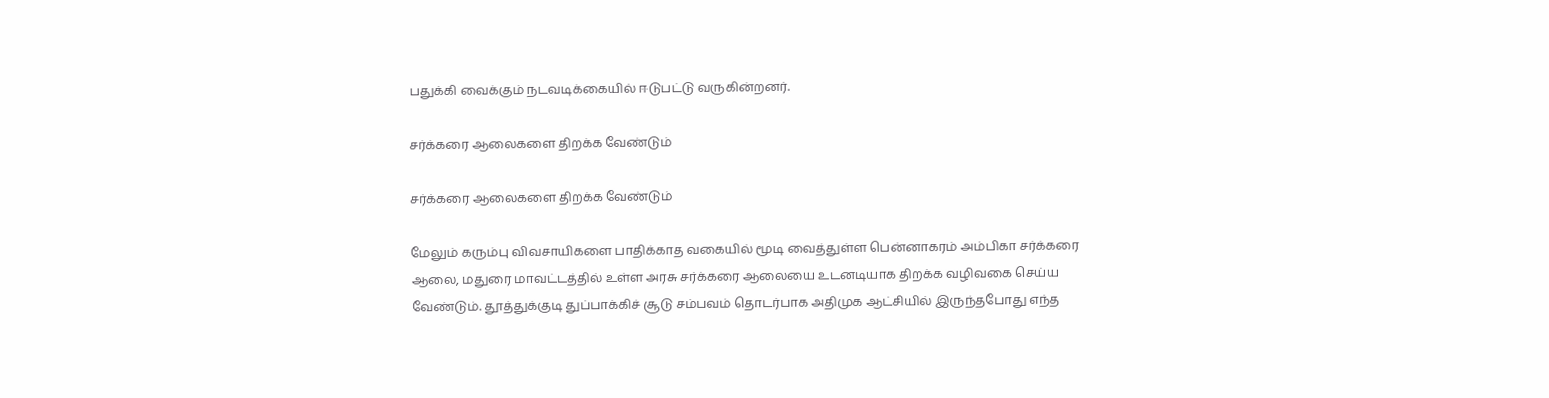பதுக்கி வைக்கும் நடவடிக்கையில் ஈடுபட்டு வருகின்றனர்.

சர்க்கரை ஆலைகளை திறக்க வேண்டும்

சர்க்கரை ஆலைகளை திறக்க வேண்டும்

மேலும் கரும்பு விவசாயிகளை பாதிக்காத வகையில் மூடி வைத்துள்ள பென்னாகரம் அம்பிகா சர்க்கரை ஆலை, மதுரை மாவட்டத்தில் உள்ள அரசு சர்க்கரை ஆலையை உடனடியாக திறக்க வழிவகை செய்ய வேண்டும். தூத்துக்குடி துப்பாக்கிச் சூடு சம்பவம் தொடர்பாக அதிமுக ஆட்சியில் இருந்தபோது எந்த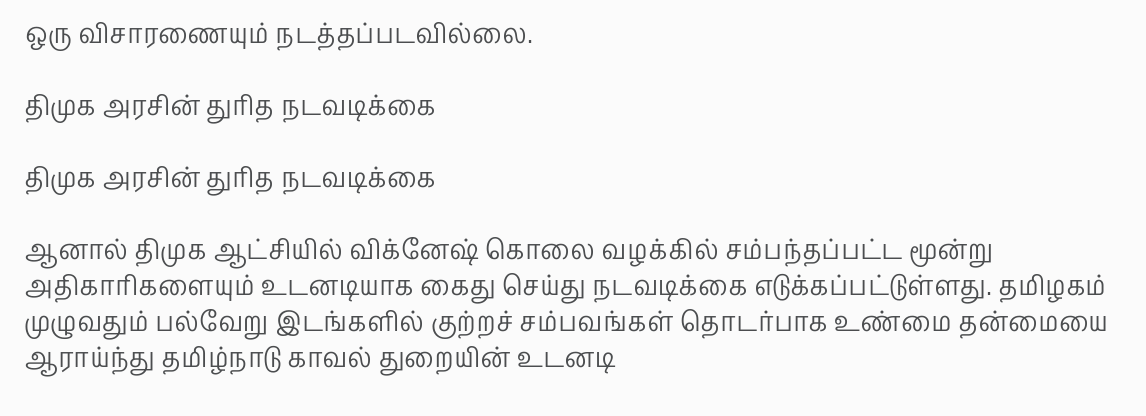ஒரு விசாரணையும் நடத்தப்படவில்லை.

திமுக அரசின் துரித நடவடிக்கை

திமுக அரசின் துரித நடவடிக்கை

ஆனால் திமுக ஆட்சியில் விக்னேஷ் கொலை வழக்கில் சம்பந்தப்பட்ட மூன்று அதிகாரிகளையும் உடனடியாக கைது செய்து நடவடிக்கை எடுக்கப்பட்டுள்ளது. தமிழகம் முழுவதும் பல்வேறு இடங்களில் குற்றச் சம்பவங்கள் தொடர்பாக உண்மை தன்மையை ஆராய்ந்து தமிழ்நாடு காவல் துறையின் உடனடி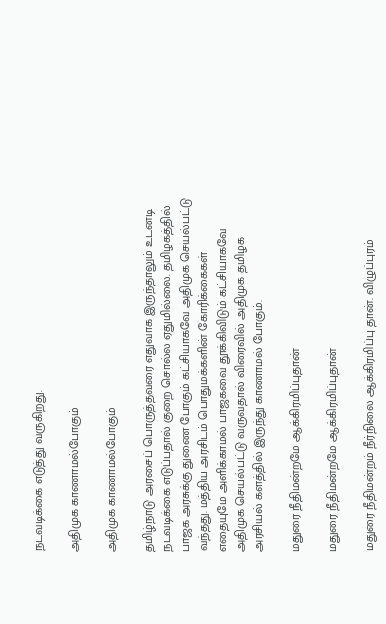நடவடிக்கை எடுத்து வருகிறது.

அதிமுக காணாமல்போகும்

அதிமுக காணாமல்போகும்

தமிழ்நாடு அரசைப் பொருத்தவரை எதுவாக இருந்தாலும் உடனடி நடவடிக்கை எடுப்பதால் குறை சொல்ல ஏதுமில்லை. தமிழகத்தில் பாஜக அரசுக்கு துணை போகும் கட்சியாகவே அதிமுக செயல்பட்டு வந்தது. மத்திய அரசிடம் பொதுமக்களின் கோரிக்கைகள் எதையுமே அளிக்காமல் பாஜகவை தூக்கிவிடும் கட்சியாகவே அதிமுக செயல்பட்டு வருவதால் விரைவில் அதிமுக தமிழக அரசியல் களத்தில் இருந்து காணாமல் போகும்.

மதுரை நீதிமன்றமே ஆக்கிரமிப்புதான்

மதுரை நீதிமன்றமே ஆக்கிரமிப்புதான்

மதுரை நீதிமன்றம் நீர்நிலை ஆக்கிரமிப்பு தான். விழுப்புரம்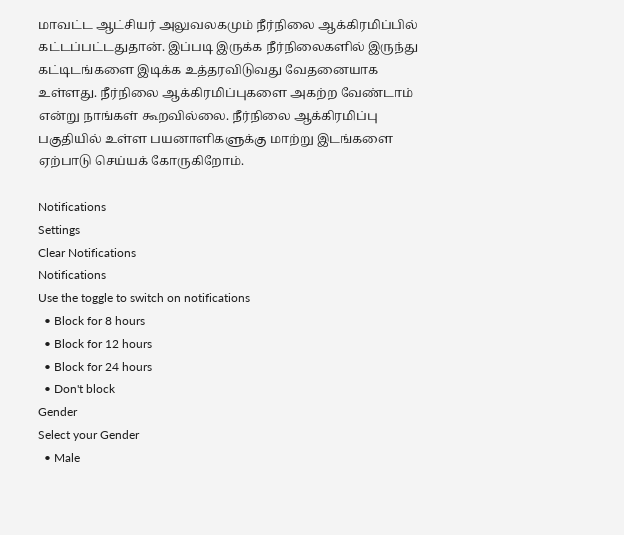மாவட்ட ஆட்சியர் அலுவலகமும் நீர்நிலை ஆக்கிரமிப்பில் கட்டப்பட்டதுதான். இப்படி இருக்க நீர்நிலைகளில் இருந்து கட்டிடங்களை இடிக்க உத்தரவிடுவது வேதனையாக உள்ளது. நீர்நிலை ஆக்கிரமிப்புகளை அகற்ற வேண்டாம் என்று நாங்கள் கூறவில்லை. நீர்நிலை ஆக்கிரமிப்பு பகுதியில் உள்ள பயனாளிகளுக்கு மாற்று இடங்களை ஏற்பாடு செய்யக் கோருகிறோம்.

Notifications
Settings
Clear Notifications
Notifications
Use the toggle to switch on notifications
  • Block for 8 hours
  • Block for 12 hours
  • Block for 24 hours
  • Don't block
Gender
Select your Gender
  • Male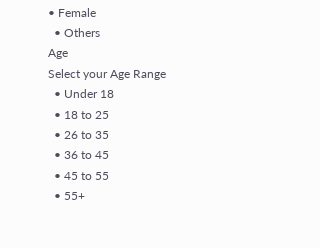• Female
  • Others
Age
Select your Age Range
  • Under 18
  • 18 to 25
  • 26 to 35
  • 36 to 45
  • 45 to 55
  • 55+